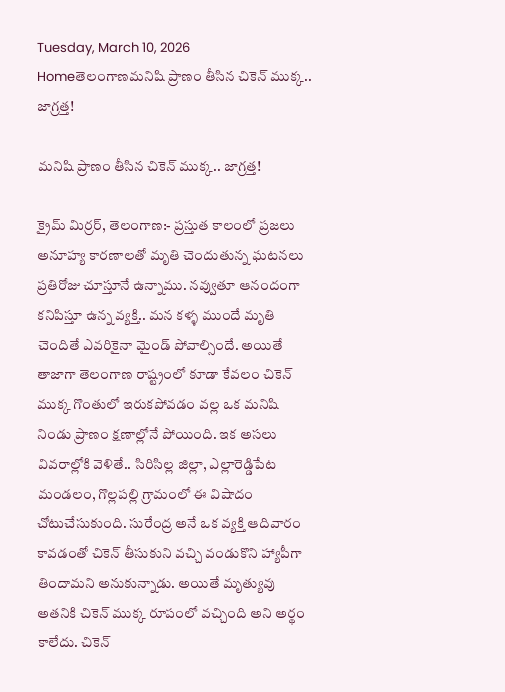Tuesday, March 10, 2026
Homeతెలంగాణమనిషి ప్రాణం తీసిన చికెన్ ముక్క.. జాగ్రత్త!

మనిషి ప్రాణం తీసిన చికెన్ ముక్క.. జాగ్రత్త!

క్రైమ్ మిర్రర్, తెలంగాణ:- ప్రస్తుత కాలంలో ప్రజలు అనూహ్య కారణాలతో మృతి చెందుతున్న ఘటనలు ప్రతిరోజు చూస్తూనే ఉన్నాము. నవ్వుతూ ఆనందంగా కనిపిస్తూ ఉన్న వ్యక్తి.. మన కళ్ళ ముందే మృతి చెందితే ఎవరికైనా మైండ్ పోవాల్సిందే. అయితే తాజాగా తెలంగాణ రాష్ట్రంలో కూడా కేవలం చికెన్ ముక్క గొంతులో ఇరుకపోవడం వల్ల ఒక మనిషి నిండు ప్రాణం క్షణాల్లోనే పోయింది. ఇక అసలు వివరాల్లోకి వెళితే.. సిరిసిల్ల జిల్లా, ఎల్లారెడ్డిపేట మండలం, గొల్లపల్లి గ్రామంలో ఈ విషాదం చోటుచేసుకుంది. సురేంద్ర అనే ఒక వ్యక్తి ఆదివారం కావడంతో చికెన్ తీసుకుని వచ్చి వండుకొని హ్యాపీగా తిందామని అనుకున్నాడు. అయితే మృత్యువు అతనికి చికెన్ ముక్క రూపంలో వచ్చింది అని అర్థం కాలేదు. చికెన్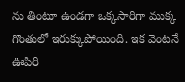ను తింటూ ఉండగా ఒక్కసారిగా ముక్క గొంతులో ఇరుక్కుపోయింది. ఇక వెంటనే ఊపిరి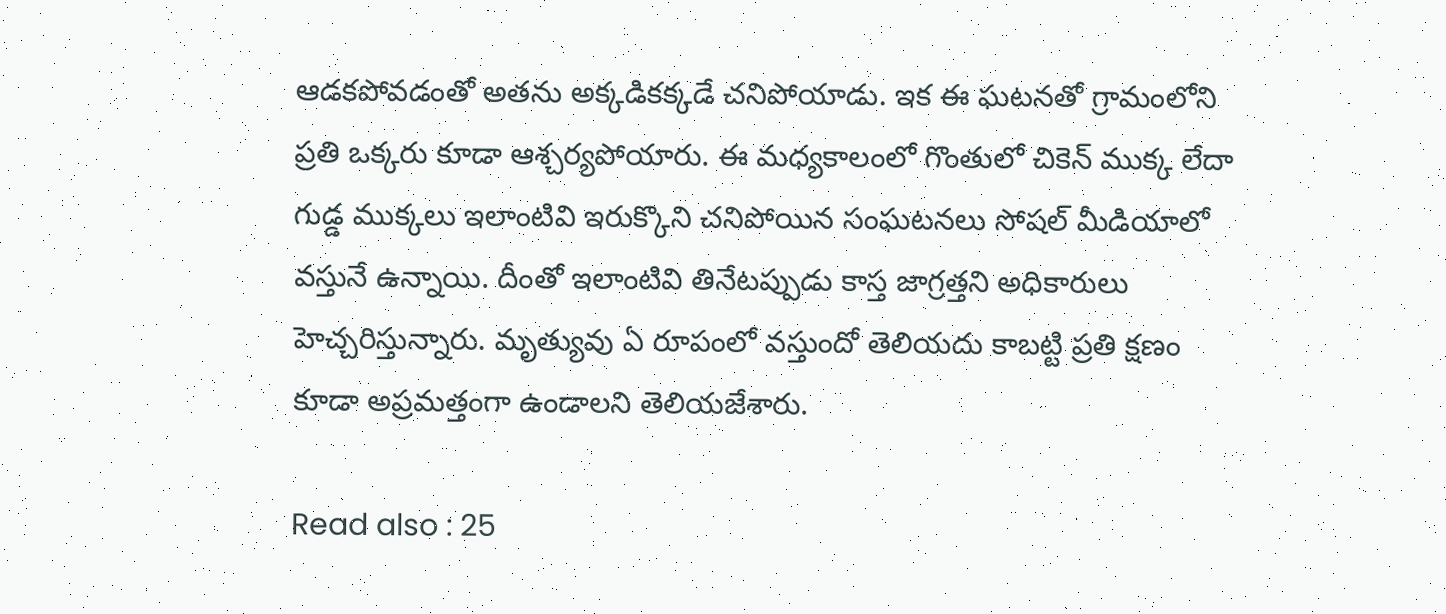ఆడకపోవడంతో అతను అక్కడికక్కడే చనిపోయాడు. ఇక ఈ ఘటనతో గ్రామంలోని ప్రతి ఒక్కరు కూడా ఆశ్చర్యపోయారు. ఈ మధ్యకాలంలో గొంతులో చికెన్ ముక్క లేదా గుడ్డ ముక్కలు ఇలాంటివి ఇరుక్కొని చనిపోయిన సంఘటనలు సోషల్ మీడియాలో వస్తునే ఉన్నాయి. దీంతో ఇలాంటివి తినేటప్పుడు కాస్త జాగ్రత్తని అధికారులు హెచ్చరిస్తున్నారు. మృత్యువు ఏ రూపంలో వస్తుందో తెలియదు కాబట్టి ప్రతి క్షణం కూడా అప్రమత్తంగా ఉండాలని తెలియజేశారు.

Read also : 25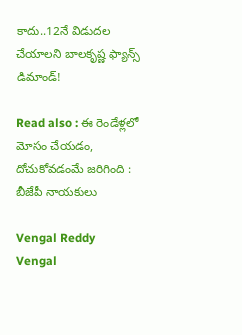కాదు..12నే విడుదల చేయాలని బాలకృష్ణ ఫ్యాన్స్ డిమాండ్!

Read also : ఈ రెండేళ్లలో మోసం చేయడం, దోచుకోవడంమే జరిగింది : బీజేపీ నాయకులు

Vengal Reddy
Vengal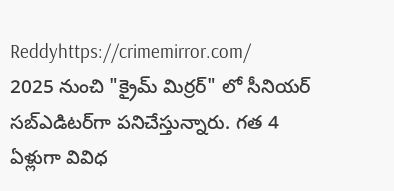Reddyhttps://crimemirror.com/
2025 నుంచి "క్రైమ్ మిర్రర్" లో సీనియర్ సబ్‌ఎడిటర్‌గా పనిచేస్తున్నారు. గత 4 ఏళ్లుగా వివిధ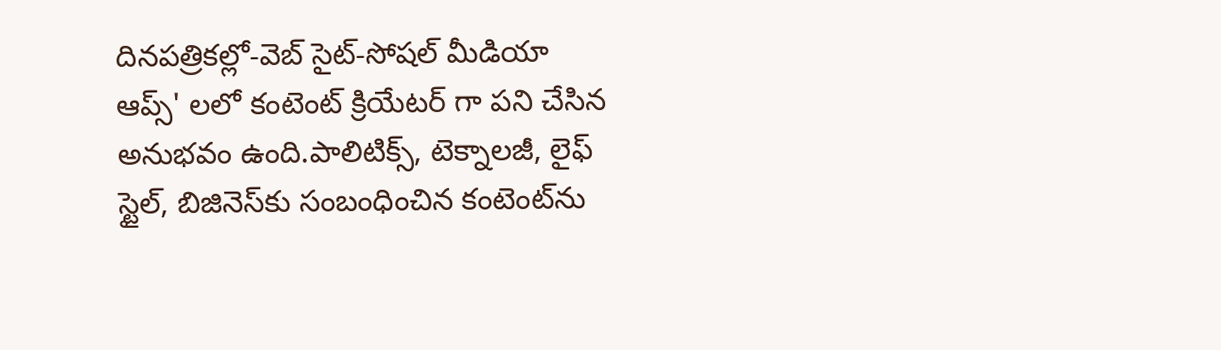దినపత్రికల్లో-వెబ్ సైట్-సోషల్ మీడియా ఆప్స్' లలో కంటెంట్ క్రియేటర్ గా పని చేసిన అనుభవం ఉంది.పాలిటిక్స్‌, టెక్నాలజీ, లైఫ్‌ స్టైల్‌, బిజినెస్‌కు సంబంధించిన కంటెంట్‌ను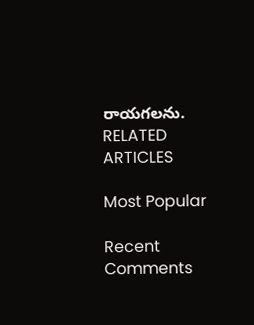రాయగలను.
RELATED ARTICLES

Most Popular

Recent Comments